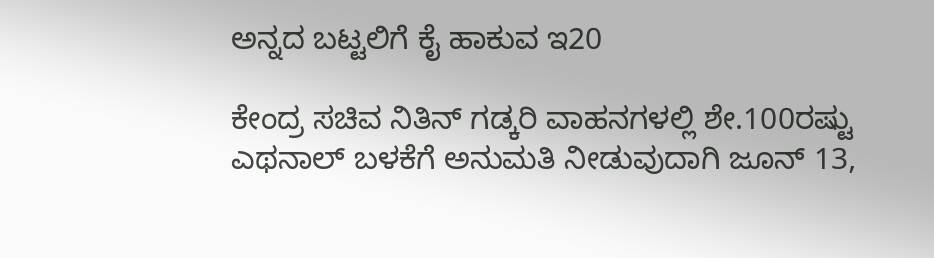ಅನ್ನದ ಬಟ್ಟಲಿಗೆ ಕೈ ಹಾಕುವ ಇ20

ಕೇಂದ್ರ ಸಚಿವ ನಿತಿನ್‌ ಗಡ್ಕರಿ ವಾಹನಗಳಲ್ಲಿ ಶೇ.100ರಷ್ಟು ಎಥನಾಲ್‌ ಬಳಕೆಗೆ ಅನುಮತಿ ನೀಡುವುದಾಗಿ ಜೂನ್‌ 13,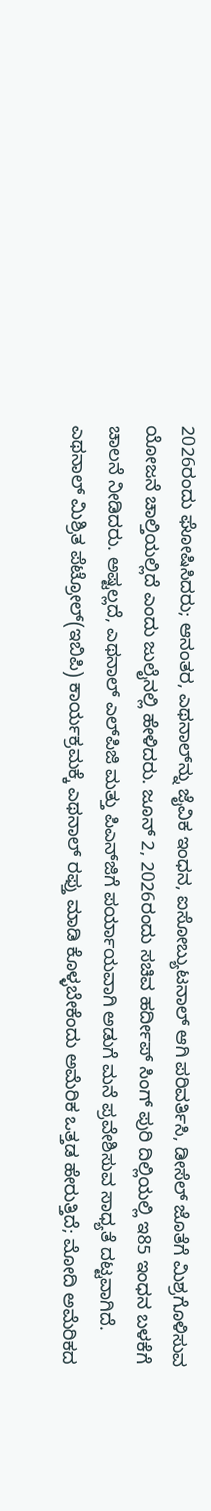2026ರಂದು ಘೋಷಿಸಿದರು; ಆನಂತರ, ಎಥನಾಲ್‌ನ್ನು ಜೈವಿಕ ಇಂಧನ, ಐಸೋಬ್ಯುಟನಾಲ್‌ ಆಗಿ ಪರಿವರ್ತಿಸಿ, ಡೀಸೆಲ್‌ ಜೊತೆಗೆ ಮಿಶ್ರಗೊಳಿಸುವ ಯೋಜನೆ ಚಾಲ್ತಿಯಲ್ಲಿದೆ ಎಂದು ಜುಲೈನಲ್ಲಿ ಹೇಳಿದರು. ಜೂನ್‌ 2, 2026ರಂದು ಸಚಿವ ಹರ್ದೀಪ್‌ ಸಿಂಗ್‌ ಪುರಿ ದಿಲ್ಲಿಯಲ್ಲಿ ಇ85 ಇಂಧನ ಬಳಕೆಗೆ ಚಾಲನೆ ನೀಡಿದರು. ಅಷ್ಟಲ್ಲದೆ, ಎಥನಾಲ್‌ ಎಲ್‌ಪಿಜಿ ಮತ್ತು ಪಿಎನ್‌ಜಿಗೆ ಪರ್ಯಾಯವಾಗಿ ಅಡುಗೆ ಮನೆ ಪ್ರವೇಶಿಸುವ ಸಾಧ್ಯತೆ ದಟ್ಟವಾಗಿದೆ. ಎಥನಾಲ್‌ ಮಿಶ್ರಿತ ಪೆಟ್ರೋಲ್‌(ಇಬಿಪಿ) ಕಾರ್ಯಕ್ರಮಕ್ಕೆ ಎಥನಾಲ್‌ ರಫ್ತು ಮಾಡಿ ಕೊಳ್ಳಬೇಕೆಂದು ಅಮೆರಿಕ ಒತ್ತಡ ಹೇರುತ್ತಿದೆ; ಮೋದಿ ಅಮೆರಿಕದ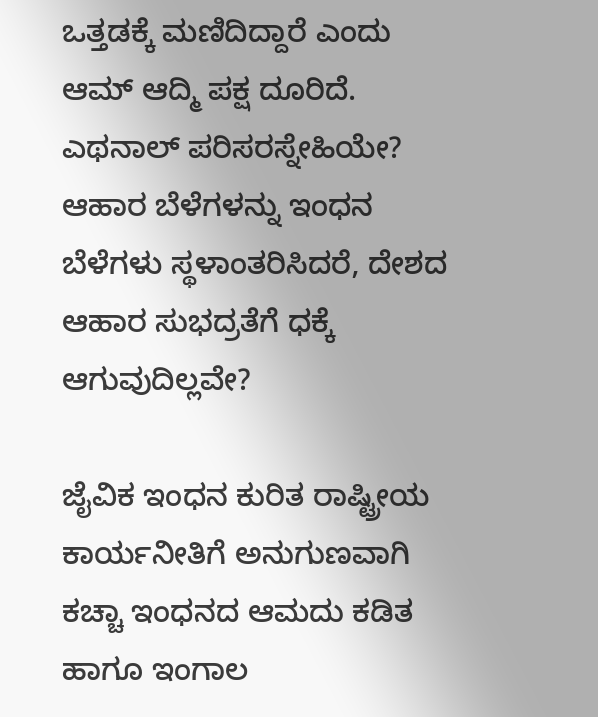ಒತ್ತಡಕ್ಕೆ ಮಣಿದಿದ್ದಾರೆ ಎಂದು ಆಮ್‌ ಆದ್ಮಿ ಪಕ್ಷ ದೂರಿದೆ. ಎಥನಾಲ್‌ ಪರಿಸರಸ್ನೇಹಿಯೇ? ಆಹಾರ ಬೆಳೆಗಳನ್ನು ಇಂಧನ ಬೆಳೆಗಳು ಸ್ಥಳಾಂತರಿಸಿದರೆ, ದೇಶದ ಆಹಾರ ಸುಭದ್ರತೆಗೆ ಧಕ್ಕೆ ಆಗುವುದಿಲ್ಲವೇ?

ಜೈವಿಕ ಇಂಧನ ಕುರಿತ ರಾಷ್ಟ್ರೀಯ ಕಾರ್ಯನೀತಿಗೆ ಅನುಗುಣವಾಗಿ ಕಚ್ಚಾ ಇಂಧನದ ಆಮದು ಕಡಿತ ಹಾಗೂ ಇಂಗಾಲ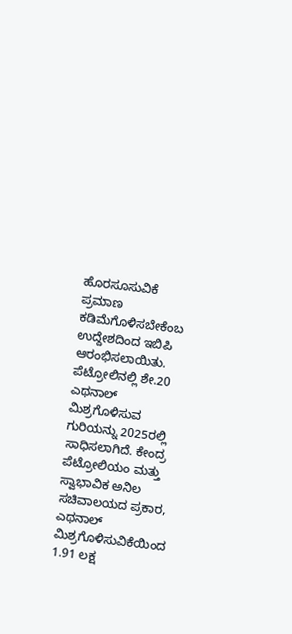ಹೊರಸೂಸುವಿಕೆ ಪ್ರಮಾಣ ಕಡಿಮೆಗೊಳಿಸಬೇಕೆಂಬ ಉದ್ದೇಶದಿಂದ ಇಬಿಪಿ ಆರಂಭಿಸಲಾಯಿತು. ಪೆಟ್ರೋಲಿನಲ್ಲಿ ಶೇ.20 ಎಥನಾಲ್‌ ಮಿಶ್ರಗೊಳಿಸುವ ಗುರಿಯನ್ನು 2025ರಲ್ಲಿ ಸಾಧಿಸಲಾಗಿದೆ. ಕೇಂದ್ರ ಪೆಟ್ರೋಲಿಯಂ ಮತ್ತು ಸ್ವಾಭಾವಿಕ ಅನಿಲ ಸಚಿವಾಲಯದ ಪ್ರಕಾರ, ಎಥನಾಲ್‌ ಮಿಶ್ರಗೊಳಿಸುವಿಕೆಯಿಂದ 1.91 ಲಕ್ಷ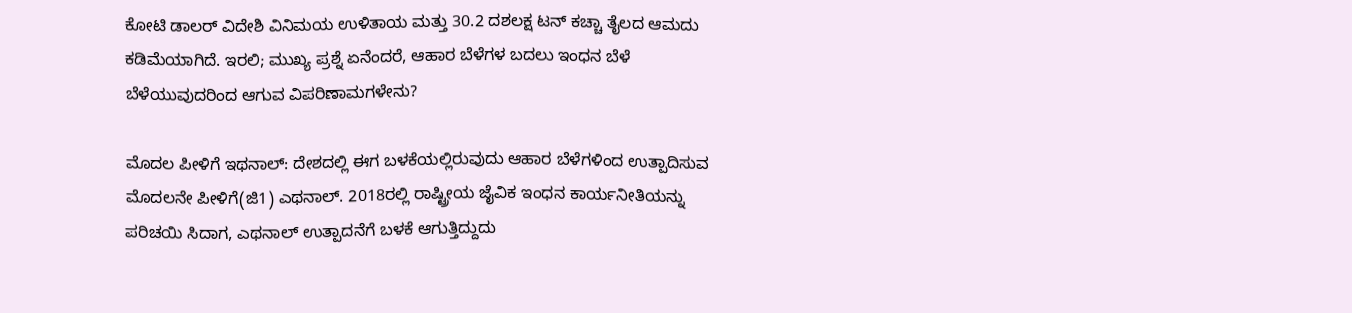ಕೋಟಿ ಡಾಲರ್‌ ವಿದೇಶಿ ವಿನಿಮಯ ಉಳಿತಾಯ ಮತ್ತು 30.2 ದಶಲಕ್ಷ ಟನ್‌ ಕಚ್ಚಾ ತೈಲದ ಆಮದು ಕಡಿಮೆಯಾಗಿದೆ. ಇರಲಿ; ಮುಖ್ಯ ಪ್ರಶ್ನೆ ಏನೆಂದರೆ, ಆಹಾರ ಬೆಳೆಗಳ ಬದಲು ಇಂಧನ ಬೆಳೆ ಬೆಳೆಯುವುದರಿಂದ ಆಗುವ ವಿಪರಿಣಾಮಗಳೇನು?

ಮೊದಲ ಪೀಳಿಗೆ ಇಥನಾಲ್: ದೇಶದಲ್ಲಿ ಈಗ ಬಳಕೆಯಲ್ಲಿರುವುದು ಆಹಾರ ಬೆಳೆಗಳಿಂದ ಉತ್ಪಾದಿಸುವ ಮೊದಲನೇ ಪೀಳಿಗೆ(ಜಿ1) ಎಥನಾಲ್. 2018ರಲ್ಲಿ ರಾಷ್ಟ್ರೀಯ ಜೈವಿಕ ಇಂಧನ ಕಾರ್ಯನೀತಿಯನ್ನು ಪರಿಚಯಿ ಸಿದಾಗ, ಎಥನಾಲ್‌ ಉತ್ಪಾದನೆಗೆ ಬಳಕೆ ಆಗುತ್ತಿದ್ದುದು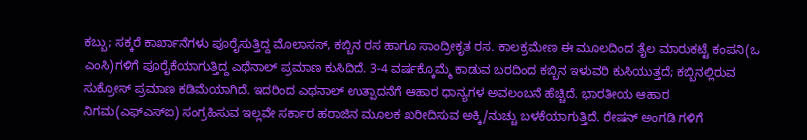ಕಬ್ಬು; ಸಕ್ಕರೆ ಕಾರ್ಖಾನೆಗಳು ಪೂರೈಸುತ್ತಿದ್ದ ಮೊಲಾಸಸ್‌, ಕಬ್ಬಿನ ರಸ ಹಾಗೂ ಸಾಂದ್ರೀಕೃತ ರಸ. ಕಾಲಕ್ರಮೇಣ ಈ ಮೂಲದಿಂದ ತೈಲ ಮಾರುಕಟ್ಟೆ ಕಂಪನಿ(ಒ ಎಂಸಿ)ಗಳಿಗೆ ಪೂರೈಕೆಯಾಗುತ್ತಿದ್ದ ಎಥೆನಾಲ್‌ ಪ್ರಮಾಣ ಕುಸಿದಿದೆ. 3-4 ವರ್ಷಕ್ಕೊಮ್ಮೆ ಕಾಡುವ ಬರದಿಂದ ಕಬ್ಬಿನ ಇಳುವರಿ ಕುಸಿಯುತ್ತದೆ; ಕಬ್ಬಿನಲ್ಲಿರುವ ಸುಕ್ರೋಸ್‌ ಪ್ರಮಾಣ ಕಡಿಮೆಯಾಗಿದೆ. ಇದರಿಂದ ಎಥನಾಲ್‌ ಉತ್ಪಾದನೆಗೆ ಆಹಾರ ಧಾನ್ಯಗಳ ಅವಲಂಬನೆ ಹೆಚ್ಚಿದೆ. ಭಾರತೀಯ ಆಹಾರ ನಿಗಮ(ಎಫ್‌ಎಸ್‌ಐ) ಸಂಗ್ರಹಿಸುವ ಇಲ್ಲವೇ ಸರ್ಕಾರ ಹರಾಜಿನ ಮೂಲಕ ಖರೀದಿಸುವ ಅಕ್ಕಿ/ನುಚ್ಚು ಬಳಕೆಯಾಗುತ್ತಿದೆ. ರೇಷನ್‌ ಅಂಗಡಿ ಗಳಿಗೆ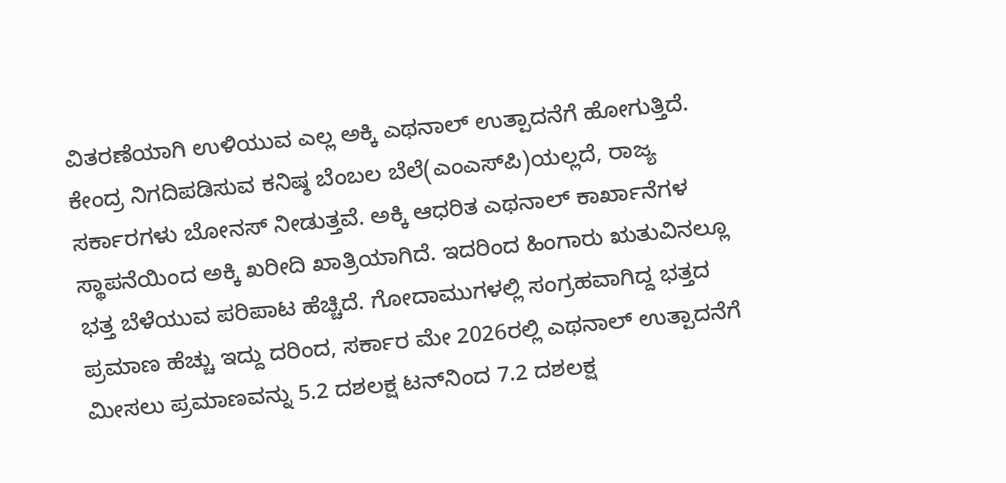ವಿತರಣೆಯಾಗಿ ಉಳಿಯುವ ಎಲ್ಲ ಅಕ್ಕಿ ಎಥನಾಲ್‌ ಉತ್ಪಾದನೆಗೆ ಹೋಗುತ್ತಿದೆ. ಕೇಂದ್ರ ನಿಗದಿಪಡಿಸುವ ಕನಿಷ್ಠ ಬೆಂಬಲ ಬೆಲೆ(ಎಂಎಸ್‌ಪಿ)ಯಲ್ಲದೆ, ರಾಜ್ಯ ಸರ್ಕಾರಗಳು ಬೋನಸ್‌ ನೀಡುತ್ತವೆ. ಅಕ್ಕಿ ಆಧರಿತ ಎಥನಾಲ್‌ ಕಾರ್ಖಾನೆಗಳ ಸ್ಥಾಪನೆಯಿಂದ ಅಕ್ಕಿ ಖರೀದಿ ಖಾತ್ರಿಯಾಗಿದೆ. ಇದರಿಂದ ಹಿಂಗಾರು ಋತುವಿನಲ್ಲೂ ಭತ್ತ ಬೆಳೆಯುವ ಪರಿಪಾಟ ಹೆಚ್ಚಿದೆ. ಗೋದಾಮುಗಳಲ್ಲಿ ಸಂಗ್ರಹವಾಗಿದ್ದ ಭತ್ತದ ಪ್ರಮಾಣ ಹೆಚ್ಚು ಇದ್ದು ದರಿಂದ, ಸರ್ಕಾರ ಮೇ 2026ರಲ್ಲಿ ಎಥನಾಲ್‌ ಉತ್ಪಾದನೆಗೆ ಮೀಸಲು ಪ್ರಮಾಣವನ್ನು 5.2 ದಶಲಕ್ಷ ಟನ್‌ನಿಂದ 7.2 ದಶಲಕ್ಷ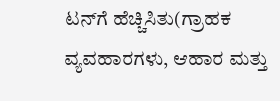ಟನ್‌ಗೆ ಹೆಚ್ಚಿಸಿತು(ಗ್ರಾಹಕ ವ್ಯವಹಾರಗಳು, ಆಹಾರ ಮತ್ತು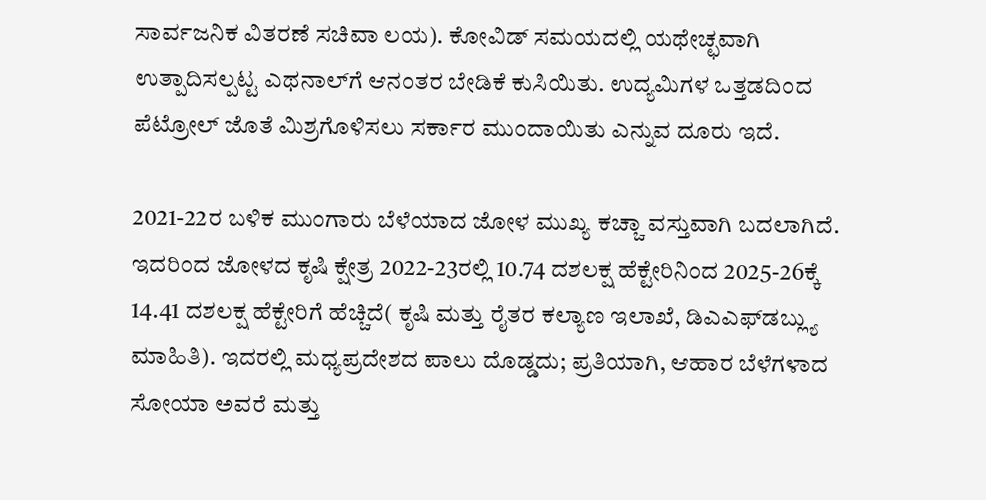ಸಾರ್ವಜನಿಕ ವಿತರಣೆ ಸಚಿವಾ ಲಯ). ಕೋವಿಡ್‌ ಸಮಯದಲ್ಲಿ ಯಥೇಚ್ಛವಾಗಿ ಉತ್ಪಾದಿಸಲ್ಪಟ್ಟ ಎಥನಾಲ್‌ಗೆ ಆನಂತರ ಬೇಡಿಕೆ ಕುಸಿಯಿತು. ಉದ್ಯಮಿಗಳ ಒತ್ತಡದಿಂದ ಪೆಟ್ರೋಲ್‌ ಜೊತೆ ಮಿಶ್ರಗೊಳಿಸಲು ಸರ್ಕಾರ ಮುಂದಾಯಿತು ಎನ್ನುವ ದೂರು ಇದೆ.

2021-22ರ ಬಳಿಕ ಮುಂಗಾರು ಬೆಳೆಯಾದ ಜೋಳ ಮುಖ್ಯ ಕಚ್ಚಾ ವಸ್ತುವಾಗಿ ಬದಲಾಗಿದೆ. ಇದರಿಂದ ಜೋಳದ ಕೃಷಿ ಕ್ಷೇತ್ರ 2022-23ರಲ್ಲಿ 10.74 ದಶಲಕ್ಷ ಹೆಕ್ಟೇರಿನಿಂದ 2025-26ಕ್ಕೆ 14.41 ದಶಲಕ್ಷ ಹೆಕ್ಟೇರಿಗೆ ಹೆಚ್ಚಿದೆ( ಕೃಷಿ ಮತ್ತು ರೈತರ ಕಲ್ಯಾಣ ಇಲಾಖೆ, ಡಿಎಎಫ್‌ಡಬ್ಲ್ಯು ಮಾಹಿತಿ). ಇದರಲ್ಲಿ ಮಧ್ಯಪ್ರದೇಶದ ಪಾಲು ದೊಡ್ಡದು; ಪ್ರತಿಯಾಗಿ, ಆಹಾರ ಬೆಳೆಗಳಾದ ಸೋಯಾ ಅವರೆ ಮತ್ತು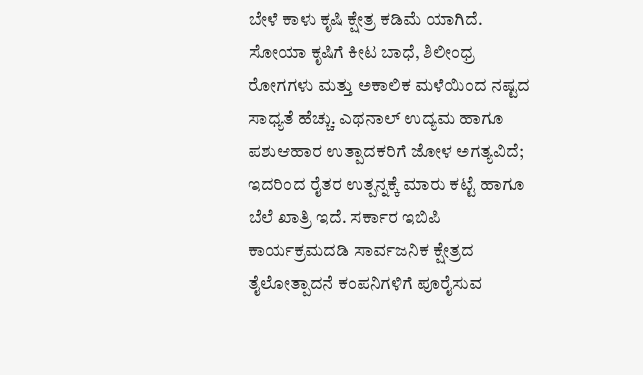ಬೇಳೆ ಕಾಳು ಕೃಷಿ ಕ್ಷೇತ್ರ ಕಡಿಮೆ ಯಾಗಿದೆ. ಸೋಯಾ ಕೃಷಿಗೆ ಕೀಟ ಬಾಧೆ, ಶಿಲೀಂಧ್ರ ರೋಗಗಳು ಮತ್ತು ಅಕಾಲಿಕ ಮಳೆಯಿಂದ ನಷ್ಟದ ಸಾಧ್ಯತೆ ಹೆಚ್ಚು. ಎಥನಾಲ್‌ ಉದ್ಯಮ ಹಾಗೂ ಪಶುಆಹಾರ ಉತ್ಪಾದಕರಿಗೆ ಜೋಳ ಅಗತ್ಯವಿದೆ; ಇದರಿಂದ ರೈತರ ಉತ್ಪನ್ನಕ್ಕೆ ಮಾರು ಕಟ್ಟೆ ಹಾಗೂ ಬೆಲೆ ಖಾತ್ರಿ ಇದೆ. ಸರ್ಕಾರ ಇಬಿಪಿ ಕಾರ್ಯಕ್ರಮದಡಿ ಸಾರ್ವಜನಿಕ ಕ್ಷೇತ್ರದ ತೈಲೋತ್ಪಾದನೆ ಕಂಪನಿಗಳಿಗೆ ಪೂರೈಸುವ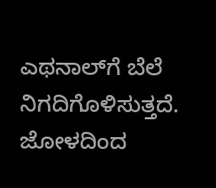ಎಥನಾಲ್‌ಗೆ ಬೆಲೆ ನಿಗದಿಗೊಳಿಸುತ್ತದೆ. ಜೋಳದಿಂದ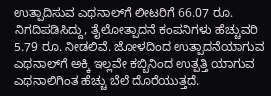ಉತ್ಪಾದಿಸುವ ಎಥನಾಲ್‌ಗೆ ಲೀಟರಿಗೆ 66.07 ರೂ. ನಿಗದಿಪಡಿಸಿದ್ದು, ತೈಲೋತ್ಪಾದನೆ ಕಂಪನಿಗಳು ಹೆಚ್ಚುವರಿ 5.79 ರೂ. ನೀಡಲಿವೆ. ಜೋಳದಿಂದ ಉತ್ಪಾದನೆಯಾಗುವ ಎಥನಾಲ್‌ಗೆ ಅಕ್ಕಿ ಇಲ್ಲವೇ ಕಬ್ಬಿನಿಂದ ಉತ್ಪತ್ತಿ ಯಾಗುವ ಎಥನಾಲಿಗಿಂತ ಹೆಚ್ಚು ಬೆಲೆ ದೊರೆಯುತ್ತದೆ.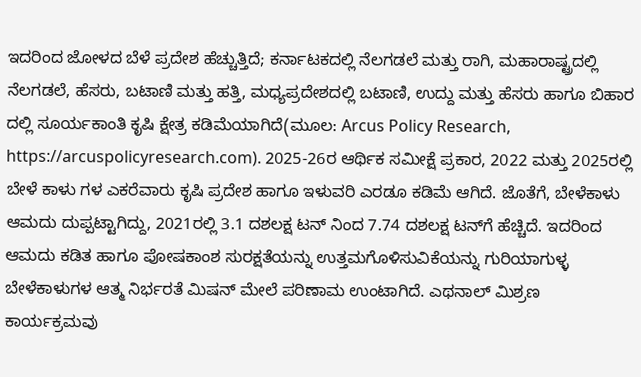ಇದರಿಂದ ಜೋಳದ ಬೆಳೆ ಪ್ರದೇಶ ಹೆಚ್ಚುತ್ತಿದೆ; ಕರ್ನಾಟಕದಲ್ಲಿ ನೆಲಗಡಲೆ ಮತ್ತು ರಾಗಿ, ಮಹಾರಾಷ್ಟ್ರದಲ್ಲಿ ನೆಲಗಡಲೆ, ಹೆಸರು, ಬಟಾಣಿ ಮತ್ತು ಹತ್ತಿ, ಮಧ್ಯಪ್ರದೇಶದಲ್ಲಿ ಬಟಾಣಿ, ಉದ್ದು ಮತ್ತು ಹೆಸರು ಹಾಗೂ ಬಿಹಾರ ದಲ್ಲಿ ಸೂರ್ಯಕಾಂತಿ ಕೃಷಿ ಕ್ಷೇತ್ರ ಕಡಿಮೆಯಾಗಿದೆ(ಮೂಲ: Arcus Policy Research, https://arcuspolicyresearch.com). 2025-26ರ ಆರ್ಥಿಕ ಸಮೀಕ್ಷೆ ಪ್ರಕಾರ, 2022 ಮತ್ತು 2025ರಲ್ಲಿ ಬೇಳೆ ಕಾಳು ಗಳ ಎಕರೆವಾರು ಕೃಷಿ ಪ್ರದೇಶ ಹಾಗೂ ಇಳುವರಿ ಎರಡೂ ಕಡಿಮೆ ಆಗಿದೆ. ಜೊತೆಗೆ, ಬೇಳೆಕಾಳು ಆಮದು ದುಪ್ಪಟ್ಟಾಗಿದ್ದು, 2021ರಲ್ಲಿ 3.1 ದಶಲಕ್ಷ ಟನ್‌ ನಿಂದ 7.74 ದಶಲಕ್ಷ ಟನ್‌ಗೆ ಹೆಚ್ಚಿದೆ. ಇದರಿಂದ ಆಮದು ಕಡಿತ ಹಾಗೂ ಪೋಷಕಾಂಶ ಸುರಕ್ಷತೆಯನ್ನು ಉತ್ತಮಗೊಳಿಸುವಿಕೆಯನ್ನು ಗುರಿಯಾಗುಳ್ಳ ಬೇಳೆಕಾಳುಗಳ ಆತ್ಮ ನಿರ್ಭರತೆ ಮಿಷನ್‌ ಮೇಲೆ ಪರಿಣಾಮ ಉಂಟಾಗಿದೆ. ಎಥನಾಲ್‌ ಮಿಶ್ರಣ ಕಾರ್ಯಕ್ರಮವು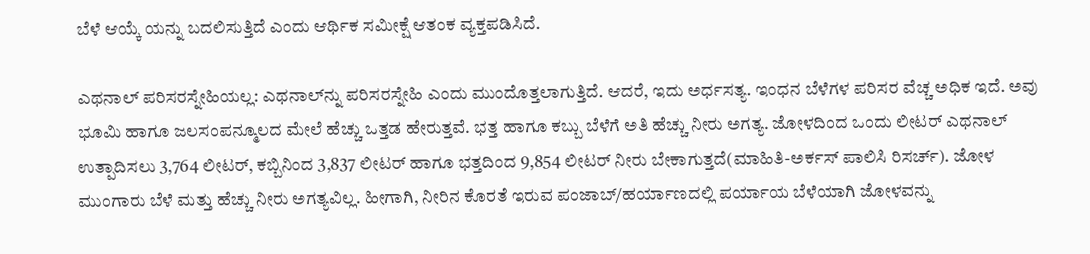ಬೆಳೆ ಆಯ್ಕೆ ಯನ್ನು ಬದಲಿಸುತ್ತಿದೆ ಎಂದು ಆರ್ಥಿಕ ಸಮೀಕ್ಷೆ ಆತಂಕ ವ್ಯಕ್ತಪಡಿಸಿದೆ.

ಎಥನಾಲ್‌ ಪರಿಸರಸ್ನೇಹಿಯಲ್ಲ: ಎಥನಾಲ್‌ನ್ನು ಪರಿಸರಸ್ನೇಹಿ ಎಂದು ಮುಂದೊತ್ತಲಾಗುತ್ತಿದೆ. ಆದರೆ, ಇದು ಅರ್ಧಸತ್ಯ. ಇಂಧನ ಬೆಳೆಗಳ ಪರಿಸರ ವೆಚ್ಚ ಅಧಿಕ ಇದೆ. ಅವು ಭೂಮಿ ಹಾಗೂ ಜಲಸಂಪನ್ಮೂಲದ ಮೇಲೆ ಹೆಚ್ಚು ಒತ್ತಡ ಹೇರುತ್ತವೆ. ಭತ್ತ ಹಾಗೂ ಕಬ್ಬು ಬೆಳೆಗೆ ಅತಿ ಹೆಚ್ಚು ನೀರು ಅಗತ್ಯ. ಜೋಳದಿಂದ ಒಂದು ಲೀಟರ್‌ ಎಥನಾಲ್‌ ಉತ್ಪಾದಿಸಲು 3,764 ಲೀಟರ್, ಕಬ್ಬಿನಿಂದ 3,837 ಲೀಟರ್‌ ಹಾಗೂ ಭತ್ತದಿಂದ 9,854 ಲೀಟರ್‌ ನೀರು ಬೇಕಾಗುತ್ತದೆ(ಮಾಹಿತಿ-ಅರ್ಕಸ್‌ ಪಾಲಿಸಿ ರಿಸರ್ಚ್‌). ಜೋಳ ಮುಂಗಾರು ಬೆಳೆ ಮತ್ತು ಹೆಚ್ಚು ನೀರು ಅಗತ್ಯವಿಲ್ಲ. ಹೀಗಾಗಿ, ನೀರಿನ ಕೊರತೆ ಇರುವ ಪಂಜಾಬ್/ಹರ್ಯಾಣದಲ್ಲಿ ಪರ್ಯಾಯ ಬೆಳೆಯಾಗಿ ಜೋಳವನ್ನು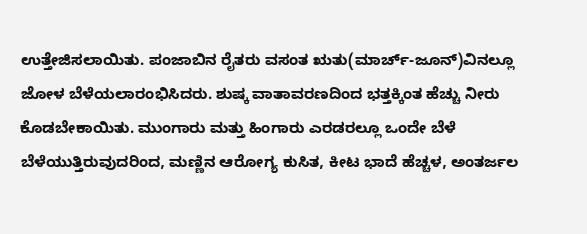ಉತ್ತೇಜಿಸಲಾಯಿತು. ಪಂಜಾಬಿನ ರೈತರು ವಸಂತ ಋತು(ಮಾರ್ಚ್-ಜೂನ್)ವಿನಲ್ಲೂ ಜೋಳ ಬೆಳೆಯಲಾರಂಭಿಸಿದರು. ಶುಷ್ಕ ವಾತಾವರಣದಿಂದ ಭತ್ತಕ್ಕಿಂತ ಹೆಚ್ಚು ನೀರು ಕೊಡಬೇಕಾಯಿತು. ಮುಂಗಾರು ಮತ್ತು ಹಿಂಗಾರು ಎರಡರಲ್ಲೂ ಒಂದೇ ಬೆಳೆ ಬೆಳೆಯುತ್ತಿರುವುದರಿಂದ, ಮಣ್ಣಿನ ಆರೋಗ್ಯ ಕುಸಿತ, ಕೀಟ ಭಾದೆ ಹೆಚ್ಚಳ, ಅಂತರ್ಜಲ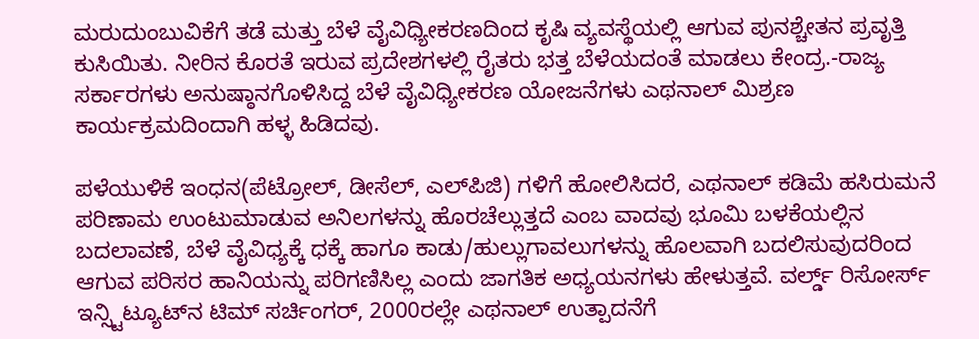ಮರುದುಂಬುವಿಕೆಗೆ ತಡೆ ಮತ್ತು ಬೆಳೆ ವೈವಿಧ್ಯೀಕರಣದಿಂದ ಕೃಷಿ ವ್ಯವಸ್ಥೆಯಲ್ಲಿ ಆಗುವ ಪುನಶ್ಚೇತನ ಪ್ರವೃತ್ತಿ ಕುಸಿಯಿತು. ನೀರಿನ ಕೊರತೆ ಇರುವ ಪ್ರದೇಶಗಳಲ್ಲಿ ರೈತರು ಭತ್ತ ಬೆಳೆಯದಂತೆ ಮಾಡಲು ಕೇಂದ್ರ.-ರಾಜ್ಯ ಸರ್ಕಾರಗಳು ಅನುಷ್ಠಾನಗೊಳಿಸಿದ್ದ ಬೆಳೆ ವೈವಿಧ್ಯೀಕರಣ ಯೋಜನೆಗಳು ಎಥನಾಲ್‌ ಮಿಶ್ರಣ ಕಾರ್ಯಕ್ರಮದಿಂದಾಗಿ ಹಳ್ಳ ಹಿಡಿದವು.

ಪಳೆಯುಳಿಕೆ ಇಂಧನ(ಪೆಟ್ರೋಲ್‌, ಡೀಸೆಲ್‌, ಎಲ್‌ಪಿಜಿ) ಗಳಿಗೆ ಹೋಲಿಸಿದರೆ, ಎಥನಾಲ್‌ ಕಡಿಮೆ ಹಸಿರುಮನೆ ಪರಿಣಾಮ ಉಂಟುಮಾಡುವ ಅನಿಲಗಳನ್ನು ಹೊರಚೆಲ್ಲುತ್ತದೆ ಎಂಬ ವಾದವು ಭೂಮಿ ಬಳಕೆಯಲ್ಲಿನ ಬದಲಾವಣೆ, ಬೆಳೆ ವೈವಿಧ್ಯಕ್ಕೆ ಧಕ್ಕೆ ಹಾಗೂ ಕಾಡು/ಹುಲ್ಲುಗಾವಲುಗಳನ್ನು ಹೊಲವಾಗಿ ಬದಲಿಸುವುದರಿಂದ ಆಗುವ ಪರಿಸರ ಹಾನಿಯನ್ನು ಪರಿಗಣಿಸಿಲ್ಲ ಎಂದು ಜಾಗತಿಕ ಅಧ್ಯಯನಗಳು ಹೇಳುತ್ತವೆ. ವರ್ಲ್ಡ್‌ ರಿಸೋರ್ಸ್‌ ಇನ್ಸ್ಟಿಟ್ಯೂಟ್‌ನ ಟಿಮ್‌ ಸರ್ಚಿಂಗರ್‌, 2000ರಲ್ಲೇ ಎಥನಾಲ್‌ ಉತ್ಪಾದನೆಗೆ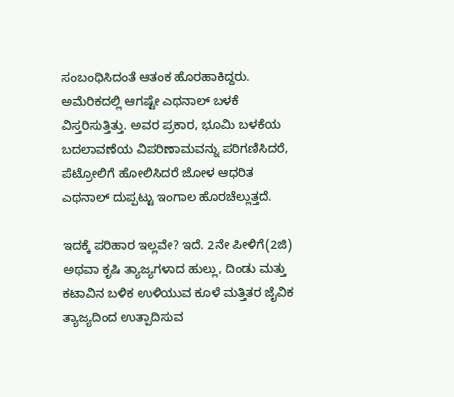ಸಂಬಂಧಿಸಿದಂತೆ ಆತಂಕ ಹೊರಹಾಕಿದ್ದರು. ಅಮೆರಿಕದಲ್ಲಿ ಆಗಷ್ಟೇ ಎಥನಾಲ್‌ ಬಳಕೆ ವಿಸ್ತರಿಸುತ್ತಿತ್ತು. ಅವರ ಪ್ರಕಾರ, ಭೂಮಿ ಬಳಕೆಯ ಬದಲಾವಣೆಯ ವಿಪರಿಣಾಮವನ್ನು ಪರಿಗಣಿಸಿದರೆ, ಪೆಟ್ರೋಲಿಗೆ ಹೋಲಿಸಿದರೆ ಜೋಳ ಆಧರಿತ ಎಥನಾಲ್‌ ದುಪ್ಪಟ್ಟು ಇಂಗಾಲ ಹೊರಚೆಲ್ಲುತ್ತದೆ.

ಇದಕ್ಕೆ ಪರಿಹಾರ ಇಲ್ಲವೇ? ಇದೆ. 2ನೇ ಪೀಳಿಗೆ(2ಜಿ) ಅಥವಾ ಕೃಷಿ ತ್ಯಾಜ್ಯಗಳಾದ ಹುಲ್ಲು, ದಿಂಡು ಮತ್ತು ಕಟಾವಿನ ಬಳಿಕ ಉಳಿಯುವ ಕೂಳೆ ಮತ್ತಿತರ ಜೈವಿಕ ತ್ಯಾಜ್ಯದಿಂದ ಉತ್ಪಾದಿಸುವ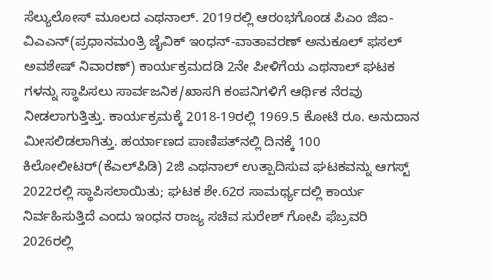ಸೆಲ್ಯುಲೋಸ್‌ ಮೂಲದ ಎಥನಾಲ್. 2019ರಲ್ಲಿ ಆರಂಭಗೊಂಡ ಪಿಎಂ ಜಿಐ-ವಿಎಎನ್(ಪ್ರಧಾನಮಂತ್ರಿ ಜೈವಿಕ್‌ ಇಂಧನ್‌-ವಾತಾವರಣ್‌ ಅನುಕೂಲ್‌ ಫಸಲ್‌ ಅವಶೇಷ್‌ ನಿವಾರಣ್) ಕಾರ್ಯಕ್ರಮದಡಿ 2ನೇ ಪೀಳಿಗೆಯ ಎಥನಾಲ್‌ ಘಟಕ ಗಳನ್ನು ಸ್ಥಾಪಿಸಲು ಸಾರ್ವಜನಿಕ/ಖಾಸಗಿ ಕಂಪನಿಗಳಿಗೆ ಆರ್ಥಿಕ ನೆರವು ನೀಡಲಾಗುತ್ತಿತ್ತು. ಕಾರ್ಯಕ್ರಮಕ್ಕೆ 2018-19ರಲ್ಲಿ 1969.5 ಕೋಟಿ ರೂ. ಅನುದಾನ ಮೀಸಲಿಡಲಾಗಿತ್ತು. ಹರ್ಯಾಣದ ಪಾಣಿಪತ್‌ನಲ್ಲಿ ದಿನಕ್ಕೆ 100 ಕಿಲೋಲೀಟರ್‌(ಕೆಎಲ್‌ಪಿಡಿ) 2ಜಿ ಎಥನಾಲ್‌ ಉತ್ಪಾದಿಸುವ ಘಟಕವನ್ನು ಆಗಸ್ಟ್‌ 2022ರಲ್ಲಿ ಸ್ಥಾಪಿಸಲಾಯಿತು; ಘಟಕ ಶೇ.62ರ ಸಾಮರ್ಥ್ಯದಲ್ಲಿ ಕಾರ್ಯ ನಿರ್ವಹಿಸುತ್ತಿದೆ ಎಂದು ಇಂಧನ ರಾಜ್ಯ ಸಚಿವ ಸುರೇಶ್‌ ಗೋಪಿ ಫೆಬ್ರವರಿ 2026ರಲ್ಲಿ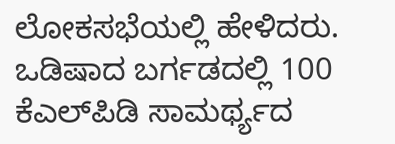ಲೋಕಸಭೆಯಲ್ಲಿ ಹೇಳಿದರು. ಒಡಿಷಾದ ಬರ್ಗಡದಲ್ಲಿ 100 ಕೆಎಲ್‌ಪಿಡಿ ಸಾಮರ್ಥ್ಯದ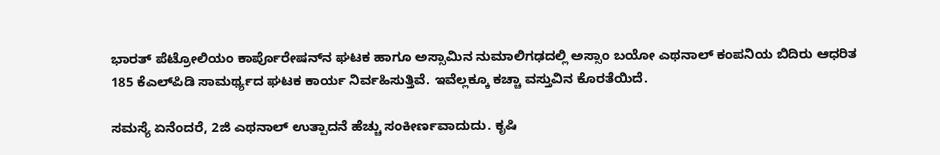ಭಾರತ್‌ ಪೆಟ್ರೋಲಿಯಂ ಕಾರ್ಪೊರೇಷನ್‌ನ ಘಟಕ ಹಾಗೂ ಅಸ್ಸಾಮಿನ ನುಮಾಲಿಗಢದಲ್ಲಿ ಅಸ್ಸಾಂ ಬಯೋ ಎಥನಾಲ್‌ ಕಂಪನಿಯ ಬಿದಿರು ಆಧರಿತ 185 ಕೆಎಲ್‌ಪಿಡಿ ಸಾಮರ್ಥ್ಯದ ಘಟಕ ಕಾರ್ಯ ನಿರ್ವಹಿಸುತ್ತಿವೆ. ಇವೆಲ್ಲಕ್ಕೂ ಕಚ್ಚಾ ವಸ್ತುವಿನ ಕೊರತೆಯಿದೆ.

ಸಮಸ್ಯೆ ಏನೆಂದರೆ, 2ಜಿ ಎಥನಾಲ್‌ ಉತ್ಪಾದನೆ ಹೆಚ್ಚು ಸಂಕೀರ್ಣವಾದುದು. ಕೃಷಿ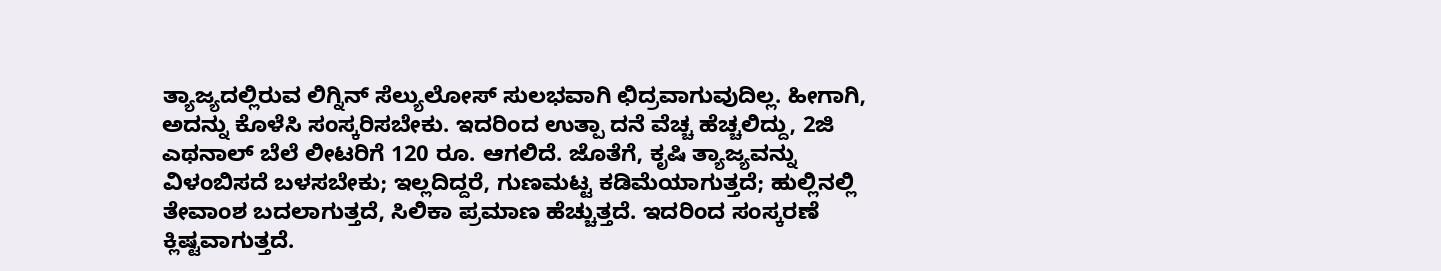ತ್ಯಾಜ್ಯದಲ್ಲಿರುವ ಲಿಗ್ನಿನ್‌ ಸೆಲ್ಯುಲೋಸ್‌ ಸುಲಭವಾಗಿ ಛಿದ್ರವಾಗುವುದಿಲ್ಲ. ಹೀಗಾಗಿ, ಅದನ್ನು ಕೊಳೆಸಿ ಸಂಸ್ಕರಿಸಬೇಕು. ಇದರಿಂದ ಉತ್ಪಾ ದನೆ ವೆಚ್ಚ ಹೆಚ್ಚಲಿದ್ದು, 2ಜಿ ಎಥನಾಲ್‌ ಬೆಲೆ ಲೀಟರಿಗೆ 120 ರೂ. ಆಗಲಿದೆ. ಜೊತೆಗೆ, ಕೃಷಿ ತ್ಯಾಜ್ಯವನ್ನು ವಿಳಂಬಿಸದೆ ಬಳಸಬೇಕು; ಇಲ್ಲದಿದ್ದರೆ, ಗುಣಮಟ್ಟ ಕಡಿಮೆಯಾಗುತ್ತದೆ; ಹುಲ್ಲಿನಲ್ಲಿ ತೇವಾಂಶ ಬದಲಾಗುತ್ತದೆ, ಸಿಲಿಕಾ ಪ್ರಮಾಣ ಹೆಚ್ಚುತ್ತದೆ. ಇದರಿಂದ ಸಂಸ್ಕರಣೆ ಕ್ಲಿಷ್ಟವಾಗುತ್ತದೆ.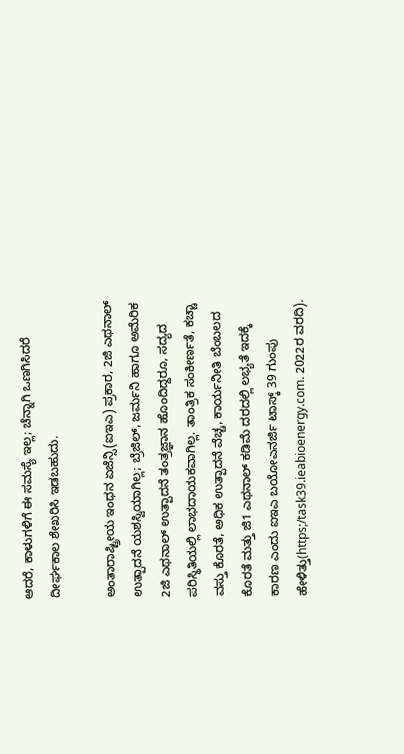ಆದರೆ, ಕಾಳುಗಳಿಗೆ ಈ ಸಮಸ್ಯೆ ಇಲ್ಲ; ಚೆನ್ನಾಗಿ ಒಣಗಿಸಿದರೆ ದೀರ್ಘಕಾಲ ಶೇಖರಿಸಿ ಇಡಬಹುದು.

ಅಂತಾರಾಷ್ಟ್ರೀಯ ಇಂಧನ ಏಜೆನ್ಸಿ(ಐಇಎ) ಪ್ರಕಾರ, 2ಜಿ ಎಥನಾಲ್‌ ಉತ್ಪಾದನೆ ಯಶಸ್ವಿಯಾಗಿಲ್ಲ; ಬ್ರೆಜಿಲ್‌, ಜರ್ಮನಿ ಹಾಗೂ ಅಮೆರಿಕ 2ಜಿ ಎಥನಾಲ್‌ ಉತ್ಪಾದನೆ ತಂತ್ರಜ್ಞಾನ ಹೊಂದಿದ್ದರೂ, ಸದ್ಯದ ಪರಿಸ್ಥಿತಿಯಲ್ಲಿ ಲಾಭದಾಯಕವಾಗಿಲ್ಲ. ತಾಂತ್ರಿಕ ಸಂಕೀರ್ಣತೆ, ಕಚ್ಚಾ ವಸ್ತು ಕೊರತೆ, ಅಧಿಕ ಉತ್ಪಾದನೆ ವೆಚ್ಚ, ಕಾರ್ಯನೀತಿ ಬೆಂಬಲದ ಕೊರತೆ ಮತ್ತು ಜಿ1 ಎಥನಾಲ್‌ ಕಡಿಮೆ ದರದಲ್ಲಿ ಲಭ್ಯತೆ ಇದಕ್ಕೆ ಕಾರಣ ಎಂದು ಐಇಎ ಬಯೋಎನರ್ಜಿ ಟಾಸ್ಕ್‌ 39 ಗುಂಪು ಹೇಳಿತ್ತು(https;/task39.ieabioenergy.com. 2022ರ ವರದಿ).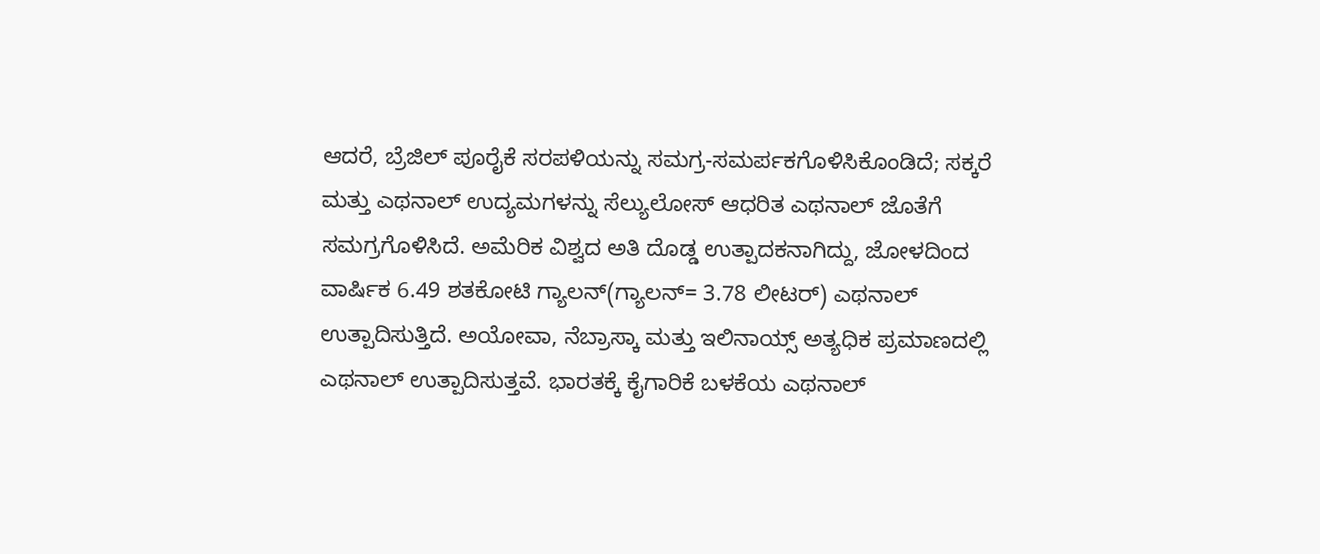ಆದರೆ, ಬ್ರೆಜಿಲ್‌ ಪೂರೈಕೆ ಸರಪಳಿಯನ್ನು ಸಮಗ್ರ-ಸಮರ್ಪಕಗೊಳಿಸಿಕೊಂಡಿದೆ; ಸಕ್ಕರೆ ಮತ್ತು ಎಥನಾಲ್‌ ಉದ್ಯಮಗಳನ್ನು ಸೆಲ್ಯುಲೋಸ್‌ ಆಧರಿತ ಎಥನಾಲ್‌ ಜೊತೆಗೆ ಸಮಗ್ರಗೊಳಿಸಿದೆ. ಅಮೆರಿಕ ವಿಶ್ವದ ಅತಿ ದೊಡ್ಡ ಉತ್ಪಾದಕನಾಗಿದ್ದು, ಜೋಳದಿಂದ ವಾರ್ಷಿಕ 6.49 ಶತಕೋಟಿ ಗ್ಯಾಲನ್‌(ಗ್ಯಾಲನ್‌= 3.78 ಲೀಟರ್‌) ಎಥನಾಲ್‌ ಉತ್ಪಾದಿಸುತ್ತಿದೆ. ಅಯೋವಾ, ನೆಬ್ರಾಸ್ಕಾ ಮತ್ತು ಇಲಿನಾಯ್ಸ್ ಅತ್ಯಧಿಕ ಪ್ರಮಾಣದಲ್ಲಿ ಎಥನಾಲ್‌ ಉತ್ಪಾದಿಸುತ್ತವೆ. ಭಾರತಕ್ಕೆ ಕೈಗಾರಿಕೆ ಬಳಕೆಯ ಎಥನಾಲ್‌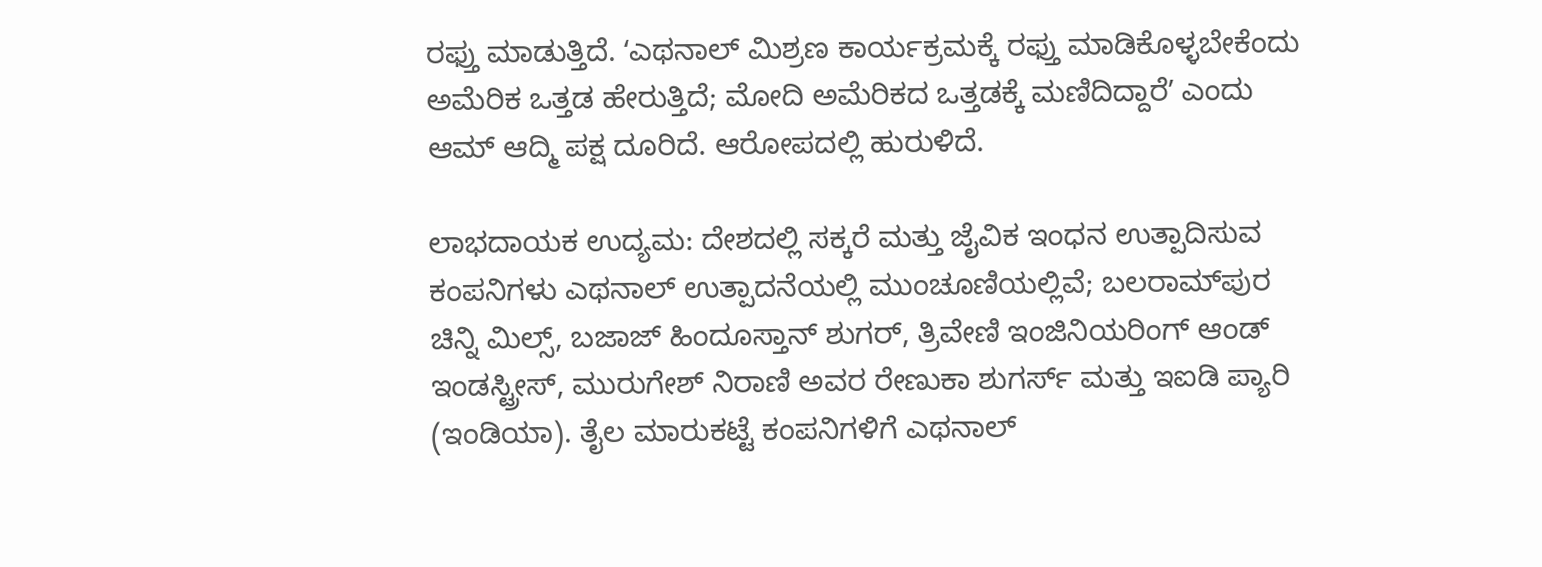ರಫ್ತು ಮಾಡುತ್ತಿದೆ. ʻಎಥನಾಲ್‌ ಮಿಶ್ರಣ ಕಾರ್ಯಕ್ರಮಕ್ಕೆ ರಫ್ತು ಮಾಡಿಕೊಳ್ಳಬೇಕೆಂದು ಅಮೆರಿಕ ಒತ್ತಡ ಹೇರುತ್ತಿದೆ; ಮೋದಿ ಅಮೆರಿಕದ ಒತ್ತಡಕ್ಕೆ ಮಣಿದಿದ್ದಾರೆʼ ಎಂದು ಆಮ್‌ ಆದ್ಮಿ ಪಕ್ಷ ದೂರಿದೆ. ಆರೋಪದಲ್ಲಿ ಹುರುಳಿದೆ.

ಲಾಭದಾಯಕ ಉದ್ಯಮ: ದೇಶದಲ್ಲಿ ಸಕ್ಕರೆ ಮತ್ತು ಜೈವಿಕ ಇಂಧನ ಉತ್ಪಾದಿಸುವ ಕಂಪನಿಗಳು ಎಥನಾಲ್ ಉತ್ಪಾದನೆಯಲ್ಲಿ ಮುಂಚೂಣಿಯಲ್ಲಿವೆ; ಬಲರಾಮ್‌ಪುರ ಚಿನ್ನಿ ಮಿಲ್ಸ್, ಬಜಾಜ್ ಹಿಂದೂಸ್ತಾನ್ ಶುಗರ್, ತ್ರಿವೇಣಿ ಇಂಜಿನಿಯರಿಂಗ್ ಆಂಡ್‌ ಇಂಡಸ್ಟ್ರೀಸ್, ಮುರುಗೇಶ್‌ ನಿರಾಣಿ ಅವರ ರೇಣುಕಾ ಶುಗರ್ಸ್ ಮತ್ತು ಇಐಡಿ ಪ್ಯಾರಿ (ಇಂಡಿಯಾ). ತೈಲ ಮಾರುಕಟ್ಟೆ ಕಂಪನಿಗಳಿಗೆ ಎಥನಾಲ್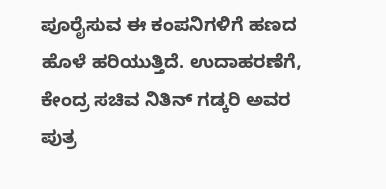ಪೂರೈಸುವ ಈ ಕಂಪನಿಗಳಿಗೆ ಹಣದ ಹೊಳೆ ಹರಿಯುತ್ತಿದೆ. ಉದಾಹರಣೆಗೆ, ಕೇಂದ್ರ ಸಚಿವ ನಿತಿನ್‌ ಗಡ್ಕರಿ ಅವರ ಪುತ್ರ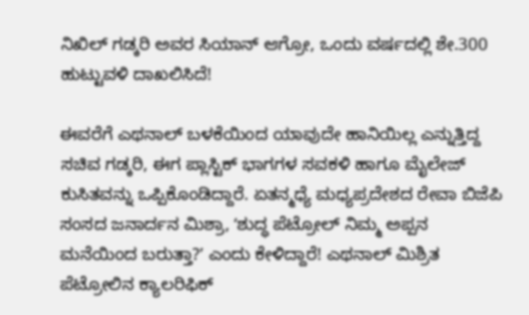ನಿಖಿಲ್‌ ಗಡ್ಕರಿ ಅವರ ಸಿಯಾನ್‌ ಆಗ್ರೋ, ಒಂದು ವರ್ಷದಲ್ಲಿ ಶೇ.300 ಹುಟ್ಟುವಳಿ ದಾಖಲಿಸಿದೆ!

ಈವರೆಗೆ ಎಥನಾಲ್‌ ಬಳಕೆಯಿಂದ ಯಾವುದೇ ಹಾನಿಯಿಲ್ಲ ಎನ್ನುತ್ತಿದ್ದ ಸಚಿವ ಗಡ್ಕರಿ, ಈಗ ಪ್ಲಾಸ್ಟಿಕ್‌ ಭಾಗಗಳ ಸವಕಳಿ ಹಾಗೂ ಮೈಲೇಜ್‌ ಕುಸಿತವನ್ನು ಒಪ್ಪಿಕೊಂಡಿದ್ದಾರೆ. ಏತನ್ಮಧ್ಯೆ ಮಧ್ಯಪ್ರದೇಶದ ರೇವಾ ಬಿಜೆಪಿ ಸಂಸದ ಜನಾರ್ದನ ಮಿಶ್ರಾ, ʻಶುದ್ಧ ಪೆಟ್ರೋಲ್ ನಿಮ್ಮ ಅಪ್ಪನ ಮನೆಯಿಂದ ಬರುತ್ತಾ?ʼ ಎಂದು ಕೇಳಿದ್ದಾರೆ! ಎಥನಾಲ್‌ ಮಿಶ್ರಿತ ಪೆಟ್ರೋಲಿನ ಕ್ಯಾಲರಿಫಿಕ್‌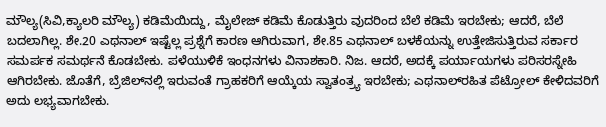ಮೌಲ್ಯ(ಸಿವಿ,ಕ್ಯಾಲರಿ ಮೌಲ್ಯ) ಕಡಿಮೆಯಿದ್ದು, ಮೈಲೇಜ್‌ ಕಡಿಮೆ ಕೊಡುತ್ತಿರು ವುದರಿಂದ ಬೆಲೆ ಕಡಿಮೆ ಇರಬೇಕು; ಆದರೆ, ಬೆಲೆ ಬದಲಾಗಿಲ್ಲ. ಶೇ.20 ಎಥನಾಲ್‌ ಇಷ್ಟೆಲ್ಲ ಪ್ರಶ್ನೆಗೆ ಕಾರಣ ಆಗಿರುವಾಗ, ಶೇ.85 ಎಥನಾಲ್‌ ಬಳಕೆಯನ್ನು ಉತ್ತೇಜಿಸುತ್ತಿರುವ ಸರ್ಕಾರ ಸಮರ್ಪಕ ಸಮರ್ಥನೆ ಕೊಡಬೇಕು. ಪಳೆಯುಳಿಕೆ ಇಂಧನಗಳು ವಿನಾಶಕಾರಿ. ನಿಜ. ಆದರೆ, ಅದಕ್ಕೆ ಪರ್ಯಾಯಗಳು ಪರಿಸರಸ್ನೇಹಿ ಆಗಿರಬೇಕು. ಜೊತೆಗೆ, ಬ್ರೆಜಿಲ್‌ನಲ್ಲಿ ಇರುವಂತೆ ಗ್ರಾಹಕರಿಗೆ ಆಯ್ಕೆಯ ಸ್ವಾತಂತ್ರ್ಯ ಇರಬೇಕು; ಎಥನಾಲ್‌ರಹಿತ ಪೆಟ್ರೋಲ್‌ ಕೇಳಿದವರಿಗೆ ಅದು ಲಭ್ಯವಾಗಬೇಕು.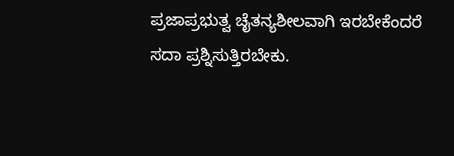ಪ್ರಜಾಪ್ರಭುತ್ವ ಚೈತನ್ಯಶೀಲವಾಗಿ ಇರಬೇಕೆಂದರೆ ಸದಾ ಪ್ರಶ್ನಿಸುತ್ತಿರಬೇಕು.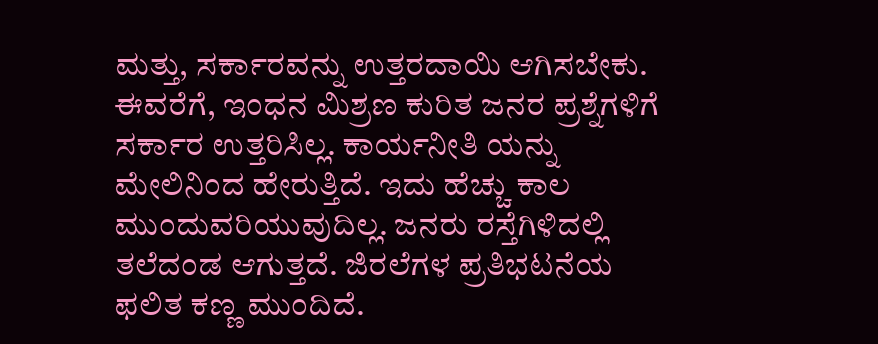ಮತ್ತು, ಸರ್ಕಾರವನ್ನು ಉತ್ತರದಾಯಿ ಆಗಿಸಬೇಕು. ಈವರೆಗೆ, ಇಂಧನ ಮಿಶ್ರಣ ಕುರಿತ ಜನರ ಪ್ರಶ್ನೆಗಳಿಗೆ ಸರ್ಕಾರ ಉತ್ತರಿಸಿಲ್ಲ. ಕಾರ್ಯನೀತಿ ಯನ್ನು ಮೇಲಿನಿಂದ ಹೇರುತ್ತಿದೆ. ಇದು ಹೆಚ್ಚು ಕಾಲ ಮುಂದುವರಿಯುವುದಿಲ್ಲ. ಜನರು ರಸ್ತೆಗಿಳಿದಲ್ಲಿ ತಲೆದಂಡ ಆಗುತ್ತದೆ. ಜಿರಲೆಗಳ ಪ್ರತಿಭಟನೆಯ ಫಲಿತ ಕಣ್ಣ ಮುಂದಿದೆ.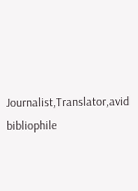Journalist,Translator,avid bibliophile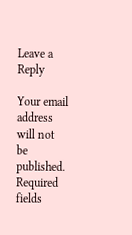Leave a Reply

Your email address will not be published. Required fields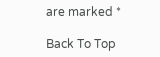are marked *

Back To Top